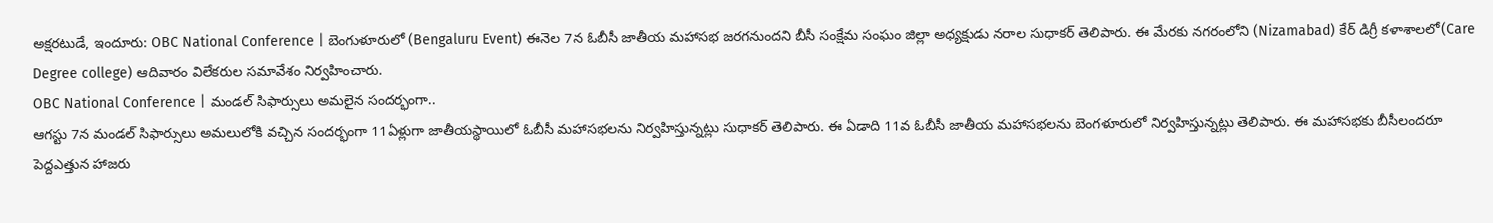అక్షరటుడే, ఇందూరు: OBC National Conference | బెంగుళూరులో (Bengaluru Event) ఈనెల 7న ఓబీసీ జాతీయ మహాసభ జరగనుందని బీసీ సంక్షేమ సంఘం జిల్లా అధ్యక్షుడు నరాల సుధాకర్ తెలిపారు. ఈ మేరకు నగరంలోని (Nizamabad) కేర్ డిగ్రీ కళాశాలలో(Care Degree college) ఆదివారం విలేకరుల సమావేశం నిర్వహించారు.
OBC National Conference | మండల్ సిఫార్సులు అమలైన సందర్భంగా..
ఆగస్టు 7న మండల్ సిఫార్సులు అమలులోకి వచ్చిన సందర్భంగా 11ఏళ్లుగా జాతీయస్థాయిలో ఓబీసీ మహాసభలను నిర్వహిస్తున్నట్లు సుధాకర్ తెలిపారు. ఈ ఏడాది 11వ ఓబీసీ జాతీయ మహాసభలను బెంగళూరులో నిర్వహిస్తున్నట్లు తెలిపారు. ఈ మహాసభకు బీసీలందరూ పెద్దఎత్తున హాజరు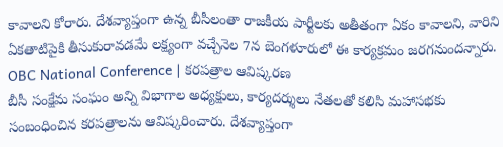కావాలని కోరారు. దేశవ్యాప్తంగా ఉన్న బీసీలంతా రాజకీయ పార్టీలకు అతీతంగా ఏకం కావాలని, వారిని ఏకతాటిపైకి తీసుకురావడమే లక్ష్యంగా వచ్చేనెల 7న బెంగళూరులో ఈ కార్యక్రమం జరగనుందన్నారు.
OBC National Conference | కరపత్రాల ఆవిష్కరణ
బీసీ సంక్షేమ సంఘం అన్ని విభాగాల అధ్యక్షులు, కార్యదర్శులు నేతలతో కలిసి మహాసభకు సంబంధించిన కరపత్రాలను ఆవిష్కరించారు. దేశవ్యాప్తంగా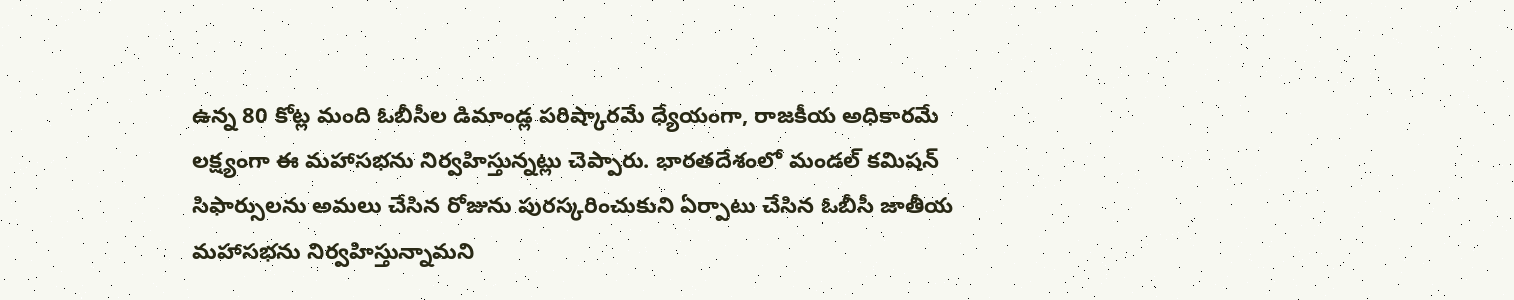ఉన్న 80 కోట్ల మంది ఓబీసీల డిమాండ్ల పరిష్కారమే ధ్యేయంగా, రాజకీయ అధికారమే లక్ష్యంగా ఈ మహాసభను నిర్వహిస్తున్నట్లు చెప్పారు. భారతదేశంలో మండల్ కమిషన్ సిఫార్సులను అమలు చేసిన రోజును పురస్కరించుకుని ఏర్పాటు చేసిన ఓబీసీ జాతీయ మహాసభను నిర్వహిస్తున్నామని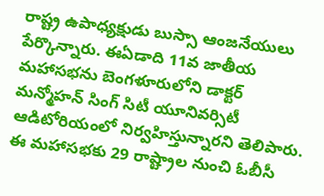రాష్ట్ర ఉపాధ్యక్షుడు బుస్సా ఆంజనేయులు పేర్కొన్నారు. ఈఏడాది 11వ జాతీయ మహాసభను బెంగళూరులోని డాక్టర్ మన్మోహన్ సింగ్ సిటీ యూనివర్సిటీ ఆడిటోరియంలో నిర్వహిస్తున్నారని తెలిపారు.
ఈ మహాసభకు 29 రాష్ట్రాల నుంచి ఓబీసీ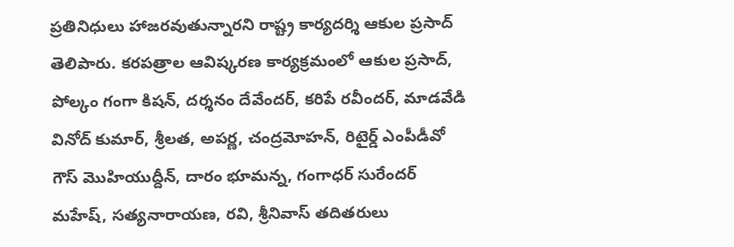ప్రతినిధులు హాజరవుతున్నారని రాష్ట్ర కార్యదర్శి ఆకుల ప్రసాద్ తెలిపారు. కరపత్రాల ఆవిష్కరణ కార్యక్రమంలో ఆకుల ప్రసాద్, పోల్కం గంగా కిషన్, దర్శనం దేవేందర్, కరిపే రవీందర్, మాడవేడి వినోద్ కుమార్, శ్రీలత, అపర్ణ, చంద్రమోహన్, రిటైర్డ్ ఎంపీడీవో గౌస్ మొహియుద్దీన్, దారం భూమన్న, గంగాధర్ సురేందర్ మహేష్, సత్యనారాయణ, రవి, శ్రీనివాస్ తదితరులు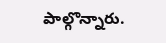పాల్గొన్నారు.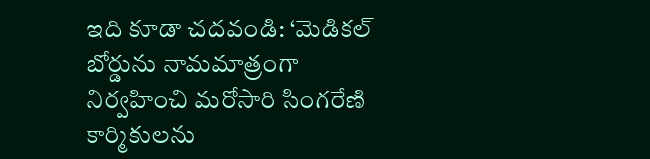ఇది కూడా చదవండి: ‘మెడికల్ బోర్డును నామమాత్రంగా నిర్వహించి మరోసారి సింగరేణి కార్మికులను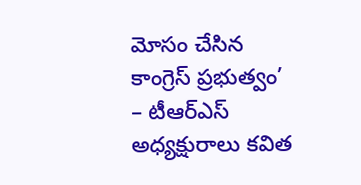మోసం చేసిన కాంగ్రెస్ ప్రభుత్వం’ – టీఆర్ఎస్ అధ్యక్షురాలు కవిత